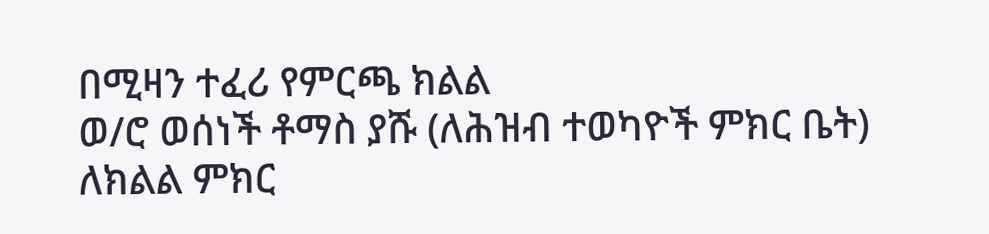በሚዛን ተፈሪ የምርጫ ክልል
ወ/ሮ ወሰነች ቶማስ ያሹ (ለሕዝብ ተወካዮች ምክር ቤት)
ለክልል ምክር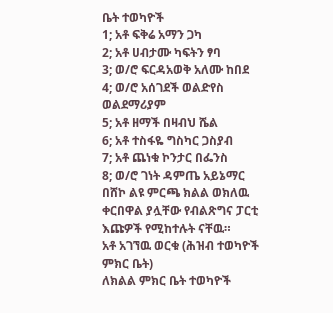ቤት ተወካዮች
1; አቶ ፍቅሬ አማን ጋካ
2; አቶ ሀብታሙ ካፍትን ፃባ
3; ወ/ሮ ፍርዳአወቅ አለሙ ከበደ
4; ወ/ሮ አሰገደች ወልድየስ ወልደማሪያም
5; አቶ ዘማች በዛብህ ሼል
6; አቶ ተስፋዬ ግስካር ጋስያብ
7; አቶ ጨነቁ ኮንታር በፌንስ
8; ወ/ሮ ገነት ዳምጤ አይኔማር
በሸኮ ልዩ ምርጫ ክልል ወክለዉ ቀርበዋል ያሏቸው የብልጽግና ፓርቲ እጩዎች የሚከተሉት ናቸዉ።
አቶ አገኘዉ ወርቁ (ሕዝብ ተወካዮች ምክር ቤት)
ለክልል ምክር ቤት ተወካዮች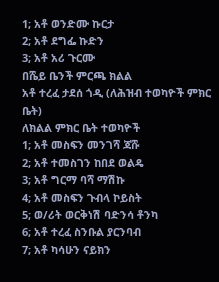1; አቶ ወንድሙ ኩርታ
2; አቶ ደግፌ ኩድን
3; አቶ አሪ ጉርሙ
በሼይ ቤንች ምርጫ ክልል
አቶ ተረፈ ታደሰ ጎዲ (ለሕዝብ ተወካዮች ምክር ቤት)
ለክልል ምክር ቤት ተወካዮች
1; አቶ መስፍን መንገሻ ጃሹ
2; አቶ ተመስገን ከበደ ወልዴ
3; አቶ ግርማ ባሻ ማሽኩ
4; አቶ መስፍን ጉብላ ኮይስት
5; ወ/ሪት ወርቅነሽ ባድንሳ ቶንካ
6; አቶ ተረፈ ስንቡል ያርንባብ
7; አቶ ካሳሁን ናይክን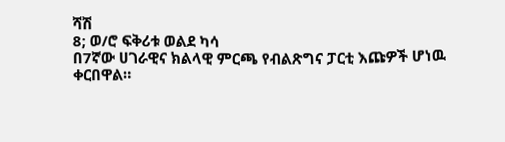ሻሽ
8; ወ/ሮ ፍቅሪቱ ወልደ ካሳ
በ7ኛው ሀገራዊና ክልላዊ ምርጫ የብልጽግና ፓርቲ እጩዎች ሆነዉ ቀርበዋል።